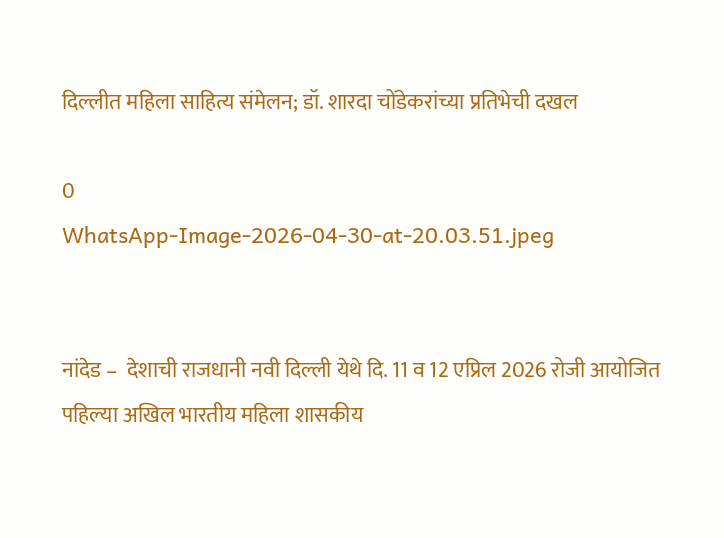दिल्लीत महिला साहित्य संमेलन; डॉ. शारदा चोंडेकरांच्या प्रतिभेची दखल

0
WhatsApp-Image-2026-04-30-at-20.03.51.jpeg


नांदेड –  देशाची राजधानी नवी दिल्ली येथे दि. 11 व 12 एप्रिल 2026 रोजी आयोजित पहिल्या अखिल भारतीय महिला शासकीय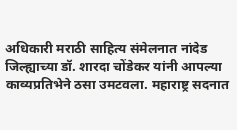अधिकारी मराठी साहित्य संमेलनात नांदेड जिल्ह्याच्या डॉ. शारदा चोंडेकर यांनी आपल्या काव्यप्रतिभेने ठसा उमटवला. महाराष्ट्र सदनात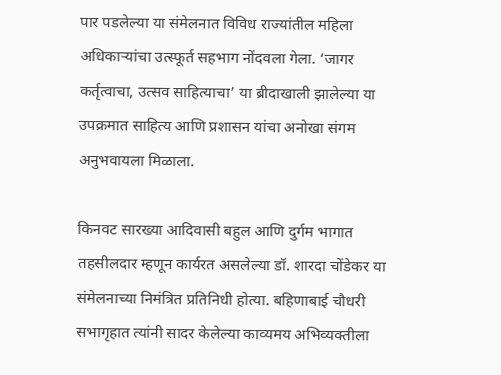पार पडलेल्या या संमेलनात विविध राज्यांतील महिला अधिकाऱ्यांचा उत्स्फूर्त सहभाग नोंदवला गेला. ‘जागर कर्तृत्वाचा, उत्सव साहित्याचा’ या ब्रीदाखाली झालेल्या या उपक्रमात साहित्य आणि प्रशासन यांचा अनोखा संगम अनुभवायला मिळाला.

किनवट सारख्या आदिवासी बहुल आणि दुर्गम भागात तहसीलदार म्हणून कार्यरत असलेल्या डॉ. शारदा चोंडेकर या संमेलनाच्या निमंत्रित प्रतिनिधी होत्या. बहिणाबाई चौधरी सभागृहात त्यांनी सादर केलेल्या काव्यमय अभिव्यक्तीला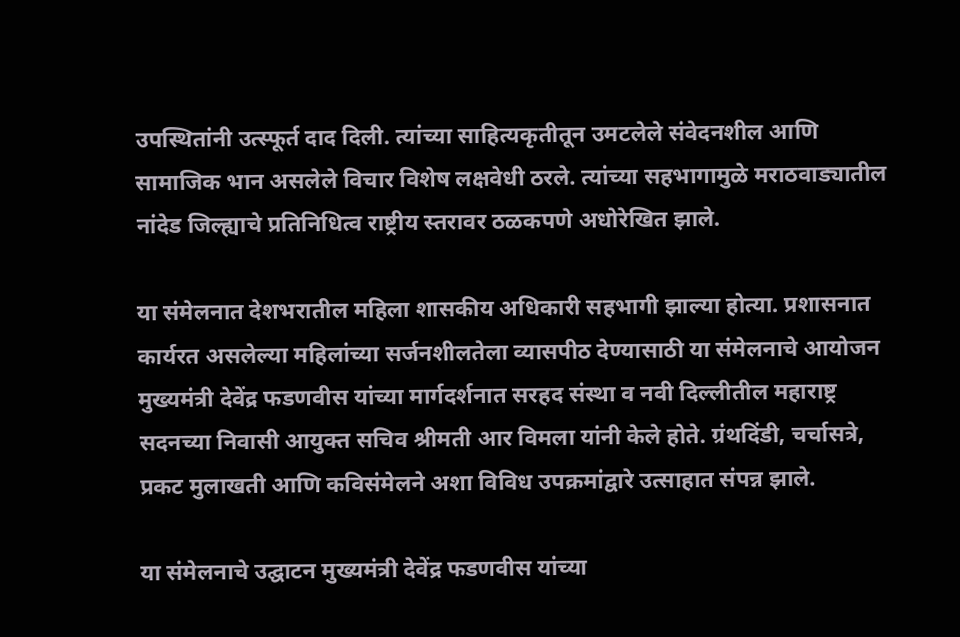उपस्थितांनी उत्स्फूर्त दाद दिली. त्यांच्या साहित्यकृतीतून उमटलेले संवेदनशील आणि सामाजिक भान असलेले विचार विशेष लक्षवेधी ठरले. त्यांच्या सहभागामुळे मराठवाड्यातील नांदेड जिल्ह्याचे प्रतिनिधित्व राष्ट्रीय स्तरावर ठळकपणे अधोरेखित झाले.

या संमेलनात देशभरातील महिला शासकीय अधिकारी सहभागी झाल्या होत्या. प्रशासनात कार्यरत असलेल्या महिलांच्या सर्जनशीलतेला व्यासपीठ देण्यासाठी या संमेलनाचे आयोजन मुख्यमंत्री देवेंद्र फडणवीस यांच्या मार्गदर्शनात सरहद संस्था व नवी दिल्लीतील महाराष्ट्र सदनच्या निवासी आयुक्त सचिव श्रीमती आर विमला यांनी केले होते. ग्रंथदिंडी, चर्चासत्रे, प्रकट मुलाखती आणि कविसंमेलने अशा विविध उपक्रमांद्वारे उत्साहात संपन्न झाले.

या संमेलनाचे उद्घाटन मुख्यमंत्री देवेंद्र फडणवीस यांच्या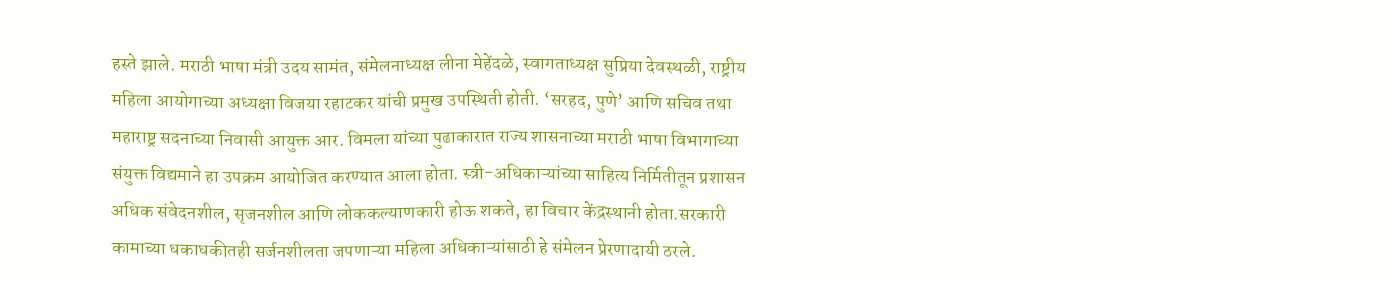हस्ते झाले. मराठी भाषा मंत्री उदय सामंत, संमेलनाध्यक्ष लीना मेहेंदळे, स्वागताध्यक्ष सुप्रिया देवस्थळी, राष्ट्रीय महिला आयोगाच्या अध्यक्षा विजया रहाटकर यांची प्रमुख उपस्थिती होती. ‘सरहद, पुणे’ आणि सचिव तथा महाराष्ट्र सदनाच्या निवासी आयुक्त आर. विमला यांच्या पुढाकारात राज्य शासनाच्या मराठी भाषा विभागाच्या संयुक्त विद्यमाने हा उपक्रम आयोजित करण्यात आला होता. स्त्री-अधिकाऱ्यांच्या साहित्य निर्मितीतून प्रशासन अधिक संवेदनशील, सृजनशील आणि लोककल्याणकारी होऊ शकते, हा विचार केंद्रस्थानी होता.सरकारी कामाच्या धकाधकीतही सर्जनशीलता जपणाऱ्या महिला अधिकाऱ्यांसाठी हे संमेलन प्रेरणादायी ठरले.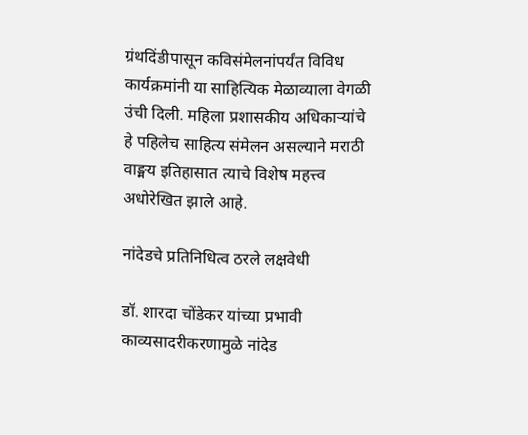ग्रंथदिंडीपासून कविसंमेलनांपर्यंत विविध कार्यक्रमांनी या साहित्यिक मेळाव्याला वेगळी उंची दिली. महिला प्रशासकीय अधिकाऱ्यांचे हे पहिलेच साहित्य संमेलन असल्याने मराठी वाङ्मय इतिहासात त्याचे विशेष महत्त्व अधोरेखित झाले आहे.

नांदेडचे प्रतिनिधित्व ठरले लक्षवेधी

डॉ. शारदा चोंडेकर यांच्या प्रभावी काव्यसादरीकरणामुळे नांदेड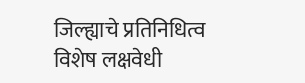जिल्ह्याचे प्रतिनिधित्व विशेष लक्षवेधी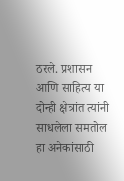ठरले. प्रशासन आणि साहित्य या दोन्ही क्षेत्रांत त्यांनी साधलेला समतोल हा अनेकांसाठी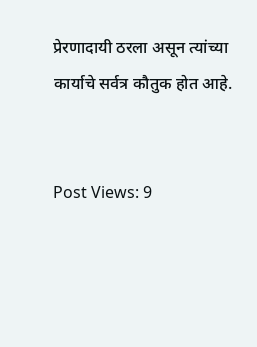प्रेरणादायी ठरला असून त्यांच्या कार्याचे सर्वत्र कौतुक होत आहे.


Post Views: 9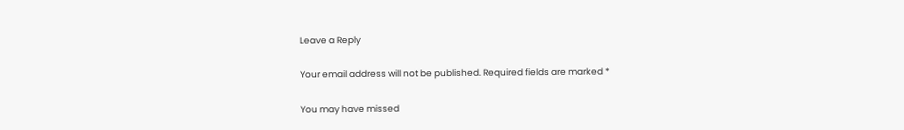Leave a Reply

Your email address will not be published. Required fields are marked *

You may have missed